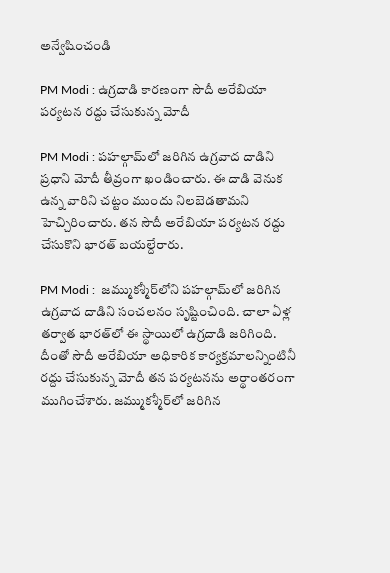అన్వేషించండి

PM Modi : ఉగ్రదాడి కారణంగా సౌదీ అరేబియా పర్యటన రద్దు చేసుకున్న మోదీ

PM Modi : పహల్గామ్‌లో జరిగిన ఉగ్రవాద దాడిని ప్రధాని మోదీ తీవ్రంగా ఖండించారు. ఈ దాడి వెనుక ఉన్న వారిని చట్టం ముందు నిలబెడతామని హెచ్చిరించారు. తన సౌదీ అరేబియా పర్యటన రద్దు చేసుకొని భారత్ బయల్దేరారు.

PM Modi :  జమ్ముకశ్మీర్‌లోని పహల్గామ్‌లో జరిగిన ఉగ్రవాద దాడిని సంచలనం సృష్టించింది. చాలా ఏళ్ల తర్వాత భారత్‌లో ఈ స్థాయిలో ఉగ్రదాడి జరిగింది. దీంతో సౌదీ అరేబియా అధికారిక కార్యక్రమాలన్నింటినీ రద్దు చేసుకున్న మోదీ తన పర్యటనను అర్థాంతరంగా ముగించేశారు. జమ్ముకశ్మీర్‌లో జరిగిన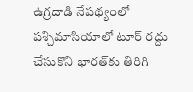ఉగ్రదాడి నేపథ్యంలో పశ్చిమాసియాలో టూర్‌ రద్దు చేసుకొని భారత్‌కు తిరిగి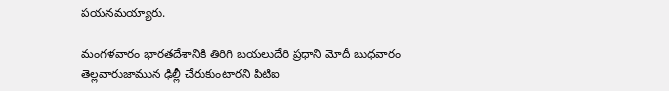పయనమయ్యారు.

మంగళవారం భారతదేశానికి తిరిగి బయలుదేరి ప్రధాని మోదీ బుధవారం తెల్లవారుజామున ఢిల్లీ చేరుకుంటారని పిటిఐ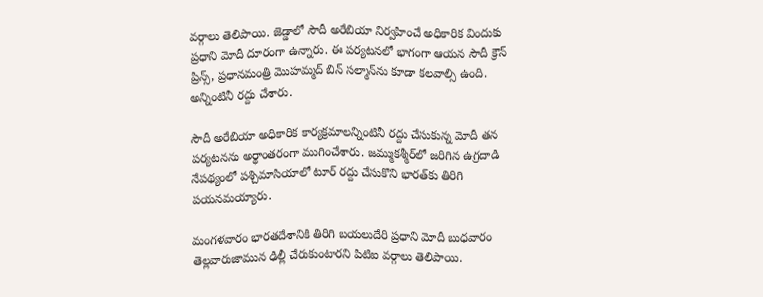వర్గాలు తెలిపాయి. జెడ్డాలో సౌదీ అరేబియా నిర్వహించే అధికారిక విందుకు ప్రధాని మోదీ దూరంగా ఉన్నారు. ఈ పర్యటనలో భాగంగా ఆయన సౌదీ క్రౌన్ ప్రిన్స్, ప్రధానమంత్రి మొహమ్మద్ బిన్ సల్మాన్‌ను కూడా కలవాల్సి ఉంది. అన్నింటినీ రద్దు చేశారు.

సౌదీ అరేబియా అధికారిక కార్యక్రమాలన్నింటినీ రద్దు చేసుకున్న మోదీ తన పర్యటనను అర్థాంతరంగా ముగించేశారు. జమ్ముకశ్మీర్‌లో జరిగిన ఉగ్రదాడి నేపథ్యంలో పశ్చిమాసియాలో టూర్‌ రద్దు చేసుకొని భారత్‌కు తిరిగి పయనమయ్యారు.

మంగళవారం భారతదేశానికి తిరిగి బయలుదేరి ప్రధాని మోదీ బుధవారం తెల్లవారుజామున ఢిల్లీ చేరుకుంటారని పిటిఐ వర్గాలు తెలిపాయి.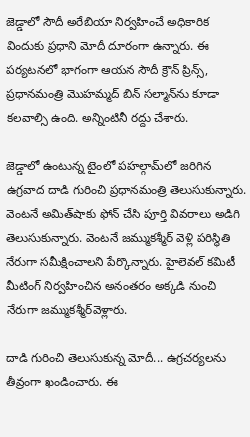జెడ్డాలో సౌదీ అరేబియా నిర్వహించే అధికారిక విందుకు ప్రధాని మోదీ దూరంగా ఉన్నారు. ఈ పర్యటనలో భాగంగా ఆయన సౌదీ క్రౌన్ ప్రిన్స్, ప్రధానమంత్రి మొహమ్మద్ బిన్ సల్మాన్‌ను కూడా కలవాల్సి ఉంది. అన్నింటినీ రద్దు చేశారు.

జెడ్డాలో ఉంటున్న టైంలో పహల్గామ్‌లో జరిగిన ఉగ్రవాద దాడి గురించి ప్రధానమంత్రి తెలుసుకున్నారు. వెంటనే అమిత్‌షాకు ఫోన్ చేసి పూర్తి వివరాలు అడిగి తెలుసుకున్నారు. వెంటనే జమ్ముకశ్మీర్ వెళ్లి పరిస్థితి నేరుగా సమీక్షించాలని పేర్కొన్నారు. హైలెవల్ కమిటీ మీటింగ్ నిర్వహించిన అనంతరం అక్కడి నుంచి నేరుగా జమ్ముకశ్మీర్‌వెళ్లారు.

దాడి గురించి తెలుసుకున్న మోదీ... ఉగ్రచర్యలను తీవ్రంగా ఖండించారు. ఈ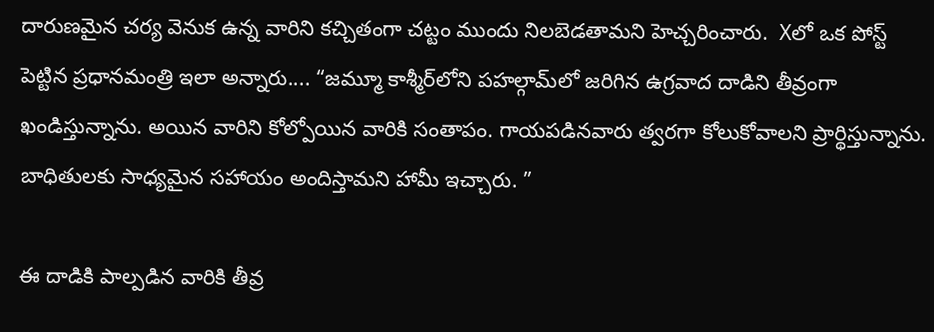దారుణమైన చర్య వెనుక ఉన్న వారిని కచ్చితంగా చట్టం ముందు నిలబెడతామని హెచ్చరించారు.  Xలో ఒక పోస్ట్‌ పెట్టిన ప్రధానమంత్రి ఇలా అన్నారు.... “జమ్మూ కాశ్మీర్‌లోని పహల్గామ్‌లో జరిగిన ఉగ్రవాద దాడిని తీవ్రంగా ఖండిస్తున్నాను. అయిన వారిని కోల్పోయిన వారికి సంతాపం. గాయపడినవారు త్వరగా కోలుకోవాలని ప్రార్థిస్తున్నాను. బాధితులకు సాధ్యమైన సహాయం అందిస్తామని హామీ ఇచ్చారు. ”

ఈ దాడికి పాల్పడిన వారికి తీవ్ర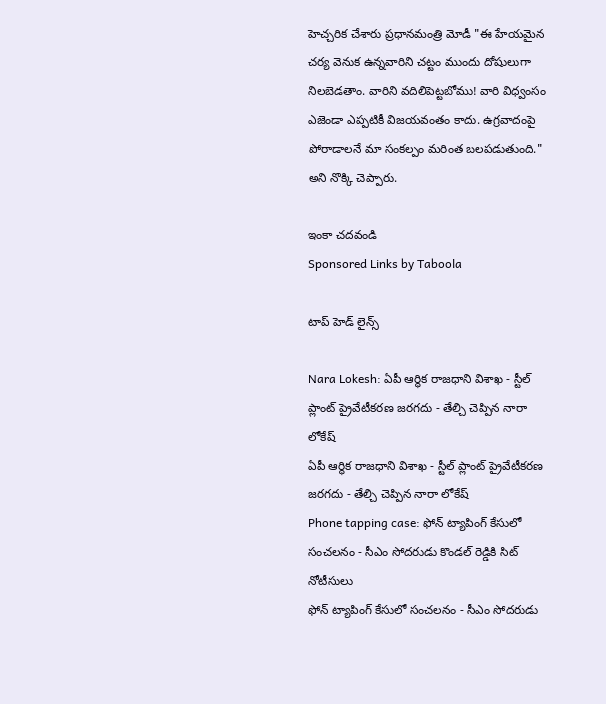హెచ్చరిక చేశారు ప్రధానమంత్రి మోడీ "ఈ హేయమైన చర్య వెనుక ఉన్నవారిని చట్టం ముందు దోషులుగా నిలబెడతాం. వారిని వదిలిపెట్టబోము! వారి విధ్వంసం ఎజెండా ఎప్పటికీ విజయవంతం కాదు. ఉగ్రవాదంపై పోరాడాలనే మా సంకల్పం మరింత బలపడుతుంది." అని నొక్కి చెప్పారు.

ఇంకా చదవండి
Sponsored Links by Taboola

టాప్ హెడ్ లైన్స్

Nara Lokesh: ఏపీ ఆర్థిక రాజధాని విశాఖ - స్టీల్ ప్లాంట్ ప్రైవేటీకరణ జరగదు - తేల్చి చెప్పిన నారా లోకేష్
ఏపీ ఆర్థిక రాజధాని విశాఖ - స్టీల్ ప్లాంట్ ప్రైవేటీకరణ జరగదు - తేల్చి చెప్పిన నారా లోకేష్
Phone tapping case: ఫోన్ ట్యాపింగ్ కేసులో సంచలనం - సీఎం సోదరుడు కొండల్ రెడ్డికి సిట్ నోటీసులు
ఫోన్ ట్యాపింగ్ కేసులో సంచలనం - సీఎం సోదరుడు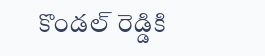కొండల్ రెడ్డికి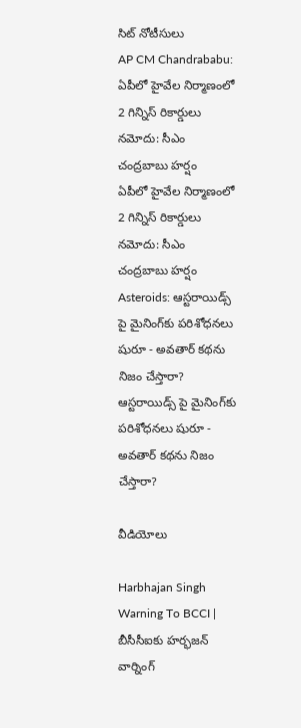సిట్ నోటీసులు
AP CM Chandrababu: ఏపీలో హైవేల నిర్మాణంలో 2 గిన్నిస్ రికార్డులు నమోదు: సీఎం చంద్రబాబు హర్షం
ఏపీలో హైవేల నిర్మాణంలో 2 గిన్నిస్ రికార్డులు నమోదు: సీఎం చంద్రబాబు హర్షం
Asteroids: ఆస్టరాయిడ్స్ పై మైనింగ్‌కు పరిశోధనలు షురూ - అవతార్‌ కథను నిజం చేస్తారా?
ఆస్టరాయిడ్స్ పై మైనింగ్‌కు పరిశోధనలు షురూ - అవతార్‌ కథను నిజం చేస్తారా?

వీడియోలు

Harbhajan Singh Warning To BCCI | బీసీసీఐకు హర్భజన్ వార్నింగ్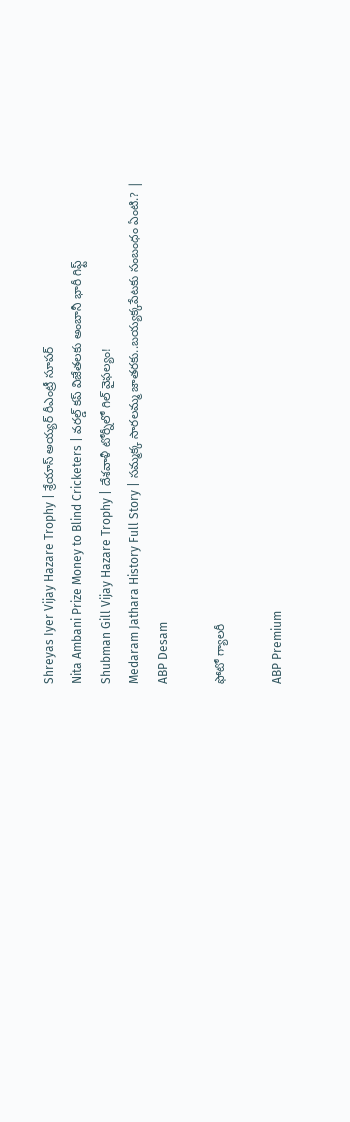Shreyas Iyer Vijay Hazare Trophy | శ్రేయాస్ అయ్య‌ర్‌ రీఎంట్రీ సూపర్
Nita Ambani Prize Money to Blind Cricketers | వరల్డ్ కప్ విజేతలకు అంబానీ భారీ గిఫ్ట్
Shubman Gill Vijay Hazare Trophy | దేశవాళీ టోర్నీలో గిల్ వైఫల్యం!
Medaram Jathara History Full Story | సమ్మక్క సారలమ్మ జాతరకు..బయ్యక్కపేటకు సంబంధం ఏంటి.? | ABP Desam

ఫోటో గ్యాలరీ

ABP Premium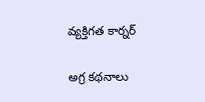వ్యక్తిగత కార్నర్

అగ్ర కథనాలు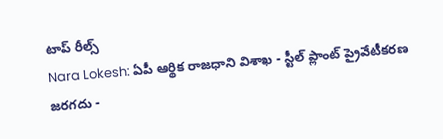టాప్ రీల్స్
Nara Lokesh: ఏపీ ఆర్థిక రాజధాని విశాఖ - స్టీల్ ప్లాంట్ ప్రైవేటీకరణ జరగదు -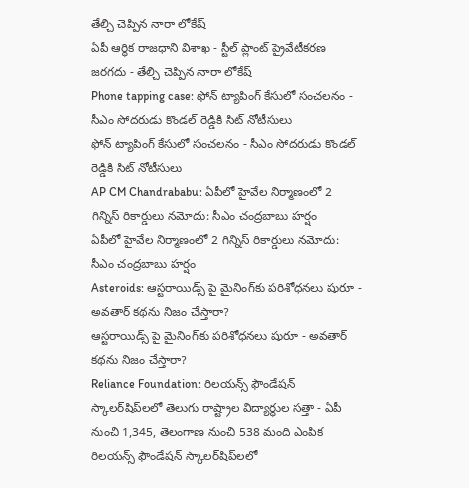తేల్చి చెప్పిన నారా లోకేష్
ఏపీ ఆర్థిక రాజధాని విశాఖ - స్టీల్ ప్లాంట్ ప్రైవేటీకరణ జరగదు - తేల్చి చెప్పిన నారా లోకేష్
Phone tapping case: ఫోన్ ట్యాపింగ్ కేసులో సంచలనం - సీఎం సోదరుడు కొండల్ రెడ్డికి సిట్ నోటీసులు
ఫోన్ ట్యాపింగ్ కేసులో సంచలనం - సీఎం సోదరుడు కొండల్ రెడ్డికి సిట్ నోటీసులు
AP CM Chandrababu: ఏపీలో హైవేల నిర్మాణంలో 2 గిన్నిస్ రికార్డులు నమోదు: సీఎం చంద్రబాబు హర్షం
ఏపీలో హైవేల నిర్మాణంలో 2 గిన్నిస్ రికార్డులు నమోదు: సీఎం చంద్రబాబు హర్షం
Asteroids: ఆస్టరాయిడ్స్ పై మైనింగ్‌కు పరిశోధనలు షురూ - అవతార్‌ కథను నిజం చేస్తారా?
ఆస్టరాయిడ్స్ పై మైనింగ్‌కు పరిశోధనలు షురూ - అవతార్‌ కథను నిజం చేస్తారా?
Reliance Foundation: రిలయన్స్ ఫౌండేషన్ స్కాలర్‌షిప్‌లలో తెలుగు రాష్ట్రాల విద్యార్థుల సత్తా - ఏపీ నుంచి 1,345, తెలంగాణ నుంచి 538 మంది ఎంపిక
రిలయన్స్ ఫౌండేషన్ స్కాలర్‌షిప్‌లలో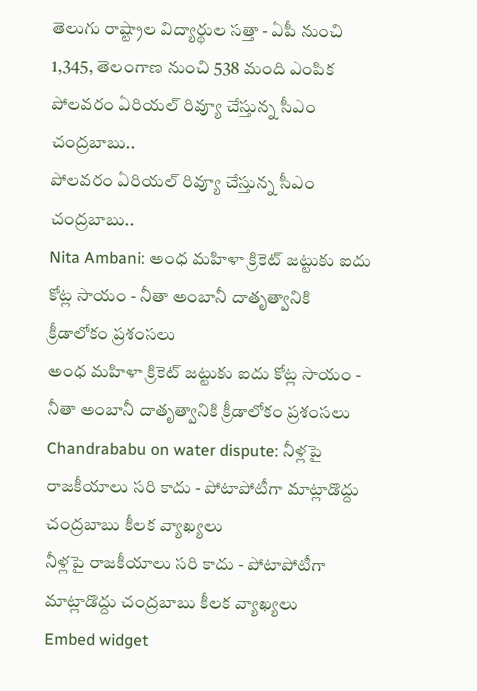తెలుగు రాష్ట్రాల విద్యార్థుల సత్తా - ఏపీ నుంచి 1,345, తెలంగాణ నుంచి 538 మంది ఎంపిక
పోలవరం ఏరియల్‌ రివ్యూ చేస్తున్న సీఎం చంద్రబాబు..
పోలవరం ఏరియల్‌ రివ్యూ చేస్తున్న సీఎం చంద్రబాబు..
Nita Ambani: అంధ మహిళా క్రికెట్ జట్టుకు ఐదు కోట్ల సాయం - నీతా అంబానీ దాతృత్వానికి క్రీడాలోకం ప్రశంసలు
అంధ మహిళా క్రికెట్ జట్టుకు ఐదు కోట్ల సాయం - నీతా అంబానీ దాతృత్వానికి క్రీడాలోకం ప్రశంసలు
Chandrababu on water dispute: నీళ్లపై రాజకీయాలు సరి కాదు - పోటాపోటీగా మాట్లాడొద్దు చంద్రబాబు కీలక వ్యాఖ్యలు
నీళ్లపై రాజకీయాలు సరి కాదు - పోటాపోటీగా మాట్లాడొద్దు చంద్రబాబు కీలక వ్యాఖ్యలు
Embed widget